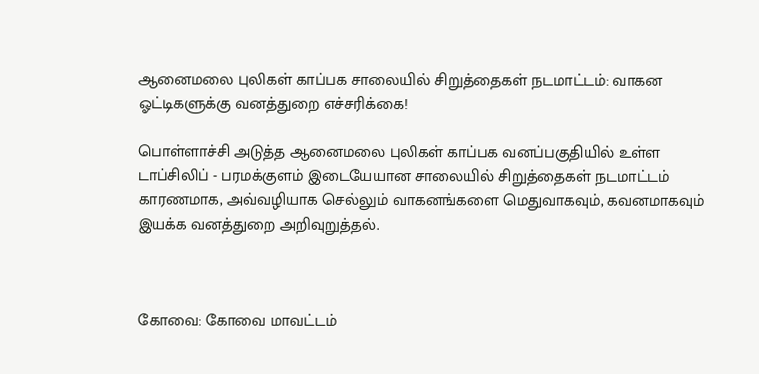ஆனைமலை புலிகள் காப்பக சாலையில் சிறுத்தைகள் நடமாட்டம்: வாகன ஓட்டிகளுக்கு வனத்துறை எச்சரிக்கை!

பொள்ளாச்சி அடுத்த ஆனைமலை புலிகள் காப்பக வனப்பகுதியில் உள்ள டாப்சிலிப் - பரமக்குளம் இடையேயான சாலையில் சிறுத்தைகள் நடமாட்டம் காரணமாக, அவ்வழியாக செல்லும் வாகனங்களை மெதுவாகவும், கவனமாகவும் இயக்க வனத்துறை அறிவுறுத்தல்.



கோவை: கோவை மாவட்டம்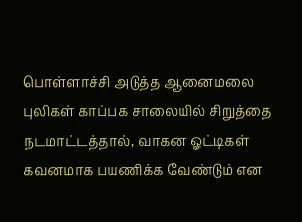பொள்ளாச்சி அடுத்த ஆனைமலை புலிகள் காப்பக சாலையில் சிறுத்தை நடமாட்டத்தால், வாகன ஓட்டிகள் கவனமாக பயணிக்க வேண்டும் என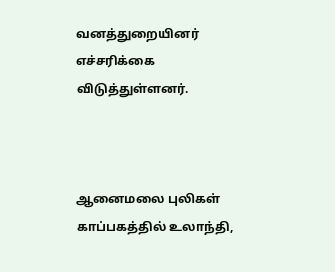வனத்துறையினர் எச்சரிக்கை விடுத்துள்ளனர்.



ஆனைமலை புலிகள் காப்பகத்தில் உலாந்தி,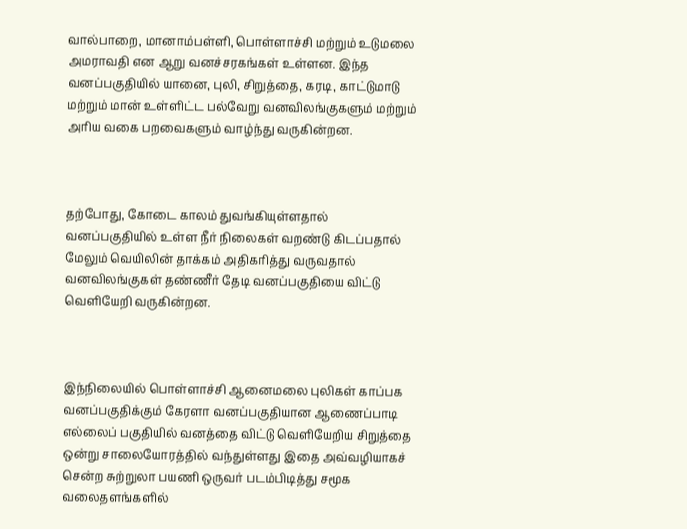வால்பாறை, மானாம்பள்ளி, பொள்ளாச்சி மற்றும் உடுமலை அமராவதி என ஆறு வனச்சரகங்கள் உள்ளன. இந்த வனப்பகுதியில் யானை, புலி, சிறுத்தை, கரடி, காட்டுமாடு மற்றும் மான் உள்ளிட்ட பல்வேறு வனவிலங்குகளும் மற்றும் அரிய வகை பறவைகளும் வாழ்ந்து வருகின்றன.



தற்போது, கோடை காலம் துவங்கியுள்ளதால் வனப்பகுதியில் உள்ள நீர் நிலைகள் வறண்டு கிடப்பதால் மேலும் வெயிலின் தாக்கம் அதிகரித்து வருவதால் வனவிலங்குகள் தண்ணீர் தேடி வனப்பகுதியை விட்டு வெளியேறி வருகின்றன.



இந்நிலையில் பொள்ளாச்சி ஆனைமலை புலிகள் காப்பக வனப்பகுதிக்கும் கேரளா வனப்பகுதியான ஆணைப்பாடி எல்லைப் பகுதியில் வனத்தை விட்டு வெளியேறிய சிறுத்தை ஒன்று சாலையோரத்தில் வந்துள்ளது இதை அவ்வழியாகச் சென்ற சுற்றுலா பயணி ஒருவர் படம்பிடித்து சமூக வலைதளங்களில்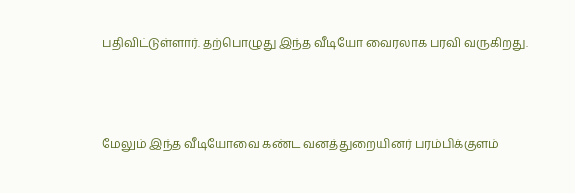பதிவிட்டுள்ளார். தற்பொழுது இந்த வீடியோ வைரலாக பரவி வருகிறது.



மேலும் இந்த வீடியோவை கண்ட வனத்துறையினர் பரம்பிக்குளம்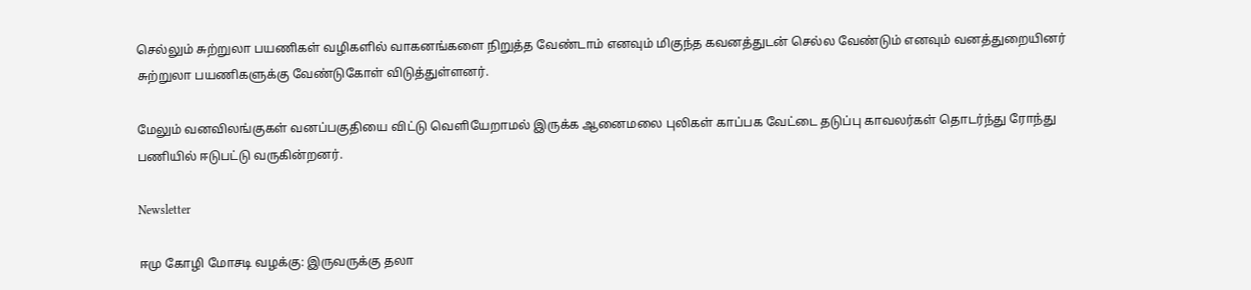செல்லும் சுற்றுலா பயணிகள் வழிகளில் வாகனங்களை நிறுத்த வேண்டாம் எனவும் மிகுந்த கவனத்துடன் செல்ல வேண்டும் எனவும் வனத்துறையினர் சுற்றுலா பயணிகளுக்கு வேண்டுகோள் விடுத்துள்ளனர்.

மேலும் வனவிலங்குகள் வனப்பகுதியை விட்டு வெளியேறாமல் இருக்க ஆனைமலை புலிகள் காப்பக வேட்டை தடுப்பு காவலர்கள் தொடர்ந்து ரோந்து பணியில் ஈடுபட்டு வருகின்றனர்.

Newsletter

ஈமு கோழி மோசடி வழக்கு: இருவருக்கு தலா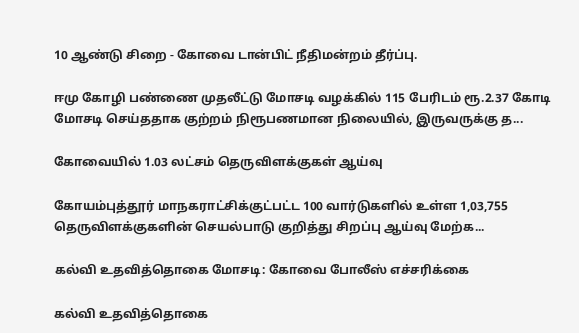10 ஆண்டு சிறை - கோவை டான்பிட் நீதிமன்றம் தீர்ப்பு.

ஈமு கோழி பண்ணை முதலீட்டு மோசடி வழக்கில் 115 பேரிடம் ரூ.2.37 கோடி மோசடி செய்ததாக குற்றம் நிரூபணமான நிலையில், இருவருக்கு த...

கோவையில் 1.03 லட்சம் தெருவிளக்குகள் ஆய்வு

கோயம்புத்தூர் மாநகராட்சிக்குட்பட்ட 100 வார்டுகளில் உள்ள 1,03,755 தெருவிளக்குகளின் செயல்பாடு குறித்து சிறப்பு ஆய்வு மேற்க...

கல்வி உதவித்தொகை மோசடி: கோவை போலீஸ் எச்சரிக்கை

கல்வி உதவித்தொகை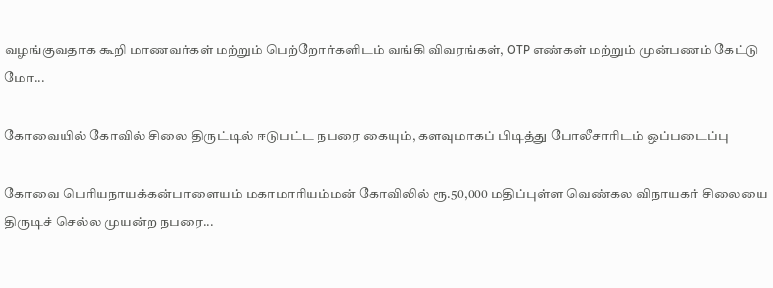வழங்குவதாக கூறி மாணவர்கள் மற்றும் பெற்றோர்களிடம் வங்கி விவரங்கள், OTP எண்கள் மற்றும் முன்பணம் கேட்டு மோ...

கோவையில் கோவில் சிலை திருட்டில் ஈடுபட்ட நபரை கையும், களவுமாகப் பிடித்து போலீசாரிடம் ஒப்படைப்பு

கோவை பெரியநாயக்கன்பாளையம் மகாமாரியம்மன் கோவிலில் ரூ.50,000 மதிப்புள்ள வெண்கல விநாயகர் சிலையை திருடிச் செல்ல முயன்ற நபரை...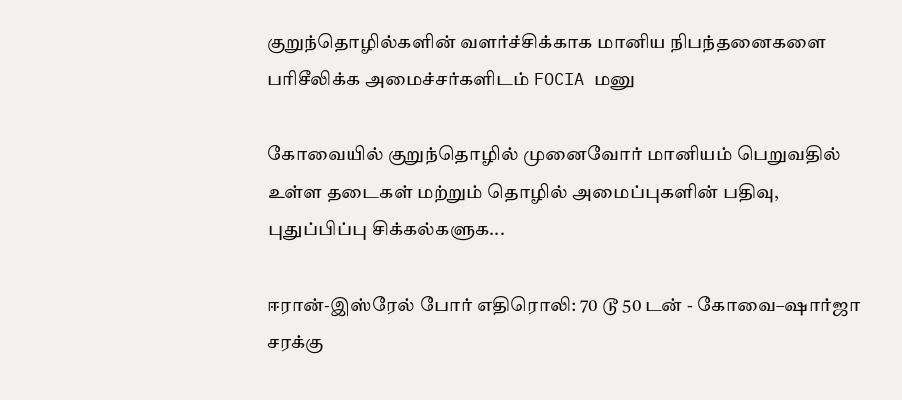குறுந்தொழில்களின் வளர்ச்சிக்காக மானிய நிபந்தனைகளை பரிசீலிக்க அமைச்சர்களிடம் FOCIA மனு

கோவையில் குறுந்தொழில் முனைவோர் மானியம் பெறுவதில் உள்ள தடைகள் மற்றும் தொழில் அமைப்புகளின் பதிவு, புதுப்பிப்பு சிக்கல்களுக...

ஈரான்-இஸ்ரேல் போர் எதிரொலி: 70 டூ 50 டன் - கோவை–ஷார்ஜா சரக்கு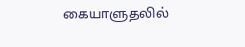கையாளுதலில்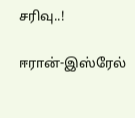சரிவு..!

ஈரான்-இஸ்ரேல்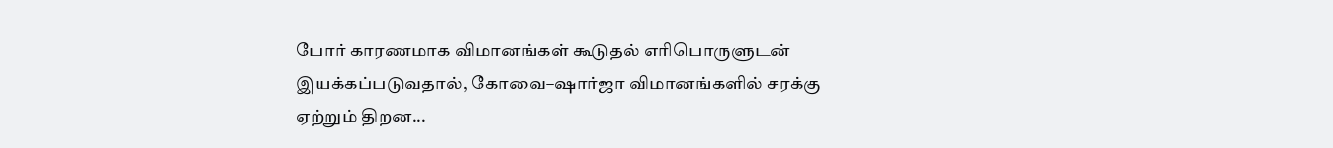போர் காரணமாக விமானங்கள் கூடுதல் எரிபொருளுடன் இயக்கப்படுவதால், கோவை–ஷார்ஜா விமானங்களில் சரக்கு ஏற்றும் திறன...